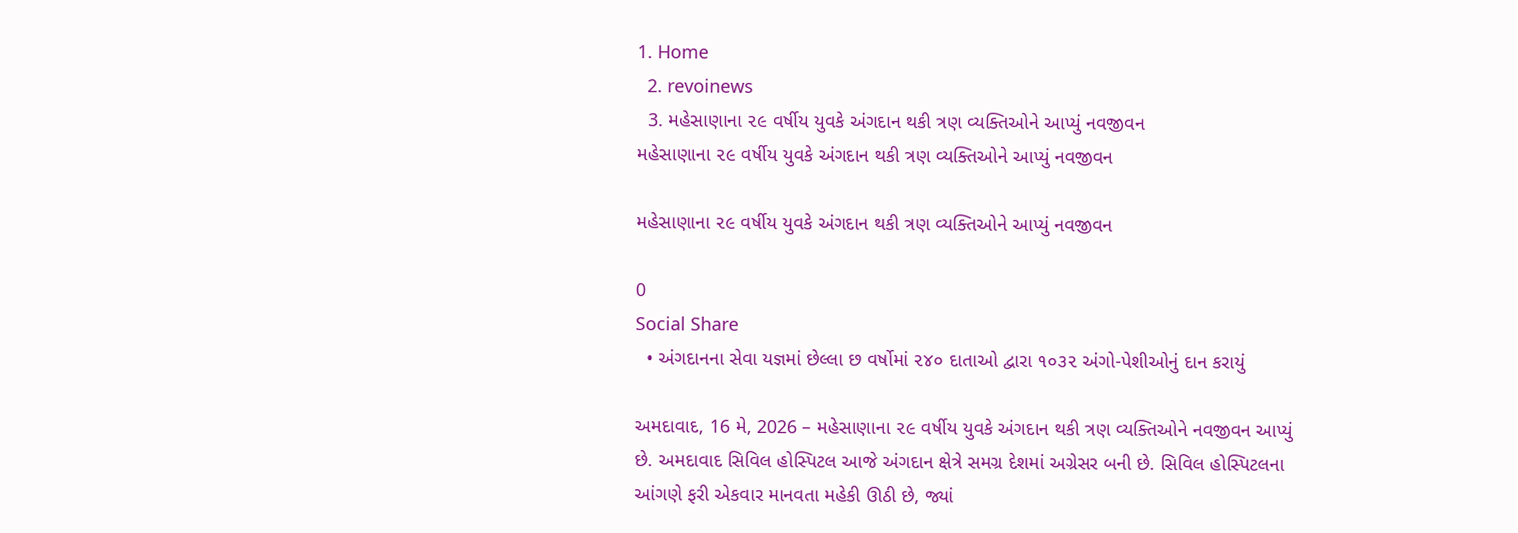1. Home
  2. revoinews
  3. મહેસાણાના ૨૯ વર્ષીય યુવકે અંગદાન થકી ત્રણ વ્યક્તિઓને આપ્યું નવજીવન
મહેસાણાના ૨૯ વર્ષીય યુવકે અંગદાન થકી ત્રણ વ્યક્તિઓને આપ્યું નવજીવન

મહેસાણાના ૨૯ વર્ષીય યુવકે અંગદાન થકી ત્રણ વ્યક્તિઓને આપ્યું નવજીવન

0
Social Share
  • અંગદાનના સેવા યજ્ઞમાં છેલ્લા છ વર્ષોમાં ૨૪૦ દાતાઓ દ્વારા ૧૦૩૨ અંગો-પેશીઓનું દાન કરાયું

અમદાવાદ, 16 મે, 2026 – મહેસાણાના ૨૯ વર્ષીય યુવકે અંગદાન થકી ત્રણ વ્યક્તિઓને નવજીવન આપ્યું છે. અમદાવાદ સિવિલ હોસ્પિટલ આજે અંગદાન ક્ષેત્રે સમગ્ર દેશમાં અગ્રેસર બની છે. સિવિલ હોસ્પિટલના આંગણે ફરી એકવાર માનવતા મહેકી ઊઠી છે, જ્યાં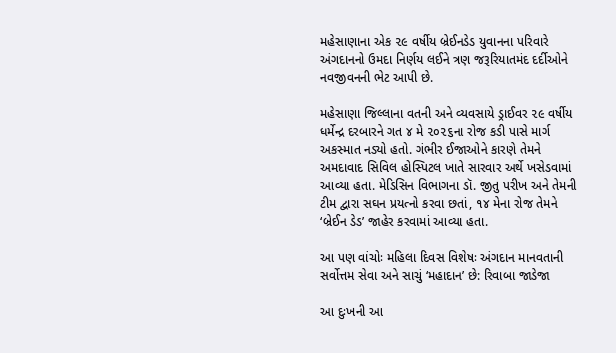મહેસાણાના એક ૨૯ વર્ષીય બ્રેઈનડેડ યુવાનના પરિવારે અંગદાનનો ઉમદા નિર્ણય લઈને ત્રણ જરૂરિયાતમંદ દર્દીઓને નવજીવનની ભેટ આપી છે.

મહેસાણા જિલ્લાના વતની અને વ્યવસાયે ડ્રાઈવર ૨૯ વર્ષીય ધર્મેન્દ્ર દરબારને ગત ૪ મે ૨૦૨૬ના રોજ કડી પાસે માર્ગ અકસ્માત નડ્યો હતો. ગંભીર ઈજાઓને કારણે તેમને અમદાવાદ સિવિલ હોસ્પિટલ ખાતે સારવાર અર્થે ખસેડવામાં આવ્યા હતા. મેડિસિન વિભાગના ડૉ. જીતુ પરીખ અને તેમની ટીમ દ્વારા સઘન પ્રયત્નો કરવા છતાં, ૧૪ મેના રોજ તેમને ‘બ્રેઈન ડેડ’ જાહેર કરવામાં આવ્યા હતા.

આ પણ વાંચોઃ મહિલા દિવસ વિશેષઃ અંગદાન માનવતાની સર્વોત્તમ સેવા અને સાચું ‘મહાદાન’ છે: રિવાબા જાડેજા

આ દુઃખની આ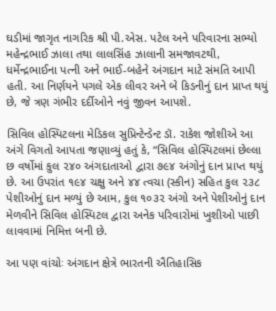ઘડીમાં જાગૃત નાગરિક શ્રી પી.એસ. પટેલ અને પરિવારના સભ્યો મહેન્દ્રભાઈ ઝાલા તથા લાલસિંહ ઝાલાની સમજાવટથી, ધર્મેન્દ્રભાઈના પત્ની અને ભાઈ-બહેને અંગદાન માટે સંમતિ આપી હતી. આ નિર્ણયને પગલે એક લીવર અને બે કિડનીનું દાન પ્રાપ્ત થયું છે, જે ત્રણ ગંભીર દર્દીઓને નવું જીવન આપશે.

સિવિલ હોસ્પિટલના મેડિકલ સુપ્રિન્ટેન્ડેન્ટ ડૉ. રાકેશ જોશીએ આ અંગે વિગતો આપતા જણાવ્યું હતું કે, “સિવિલ હોસ્પિટલમાં છેલ્લા છ વર્ષોમાં કુલ ૨૪૦ અંગદાતાઓ દ્વારા ૭૯૪ અંગોનું દાન પ્રાપ્ત થયું છે. આ ઉપરાંત ૧૯૪ ચક્ષુ અને ૪૪ ત્વચા (સ્કીન) સહિત કુલ ૨૩૮ પેશીઓનું દાન મળ્યું છે આમ, કુલ ૧૦૩૨ અંગો અને પેશીઓનું દાન મેળવીને સિવિલ હોસ્પિટલ દ્વારા અનેક પરિવારોમાં ખુશીઓ પાછી લાવવામાં નિમિત્ત બની છે.

આ પણ વાંચોઃ અંગદાન ક્ષેત્રે ભારતની ઐતિહાસિક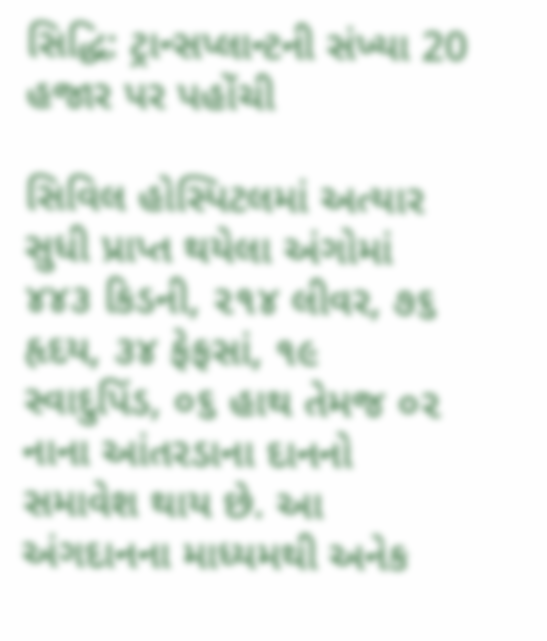સિદ્ધિ: ટ્રાન્સપ્લાન્ટની સંખ્યા 20 હજાર પર પહોંચી

સિવિલ હોસ્પિટલમાં અત્યાર સુધી પ્રાપ્ત થયેલા અંગોમાં ૪૪૩ કિડની, ૨૧૪ લીવર, ૭૬ હૃદય, ૩૪ ફેફસાં, ૧૯ સ્વાદુપિંડ, ૦૬ હાથ તેમજ ૦૨ નાના આંતરડાના દાનનો સમાવેશ થાય છે. આ અંગદાનના માધ્યમથી અનેક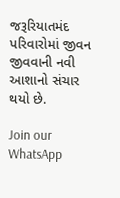જરૂરિયાતમંદ પરિવારોમાં જીવન જીવવાની નવી આશાનો સંચાર થયો છે.

Join our WhatsApp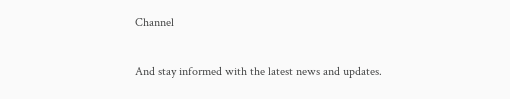Channel

And stay informed with the latest news and updates.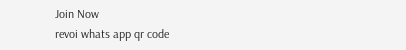Join Now
revoi whats app qr code